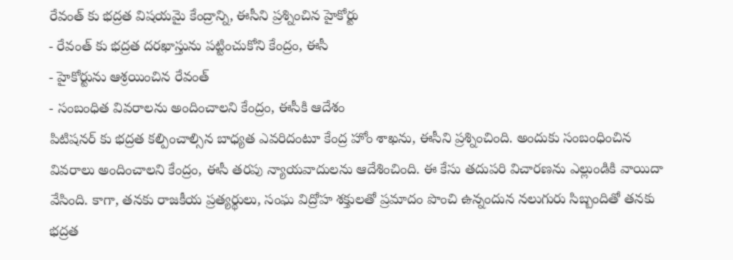రేవంత్ కు భద్రత విషయమై కేంద్రాన్ని, ఈసీని ప్రశ్నించిన హైకోర్టు
- రేవంత్ కు భద్రత దరఖాస్తును పట్టించుకోని కేంద్రం, ఈసీ
- హైకోర్టును ఆశ్రయించిన రేవంత్
- సంబంధిత వివరాలను అందించాలని కేంద్రం, ఈసీకి ఆదేశం
పిటిషనర్ కు భద్రత కల్పించాల్సిన బాధ్యత ఎవరిదంటూ కేంద్ర హోం శాఖను, ఈసీని ప్రశ్నించింది. అందుకు సంబంధించిన వివరాలు అందించాలని కేంద్రం, ఈసీ తరపు న్యాయవాదులను ఆదేశించింది. ఈ కేసు తదుపరి విచారణను ఎల్లుండికి వాయిదా వేసింది. కాగా, తనకు రాజకీయ ప్రత్యర్థులు, సంఘ విద్రోహ శక్తులతో ప్రమాదం పొంచి ఉన్నందున నలుగురు సిబ్బందితో తనకు భద్రత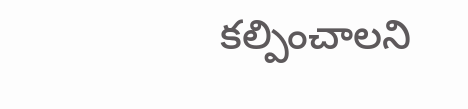కల్పించాలని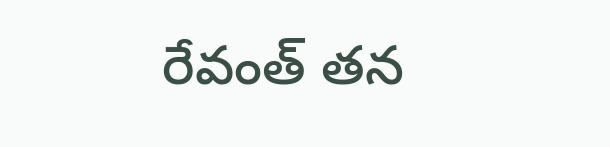రేవంత్ తన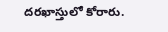దరఖాస్తులో కోరారు.